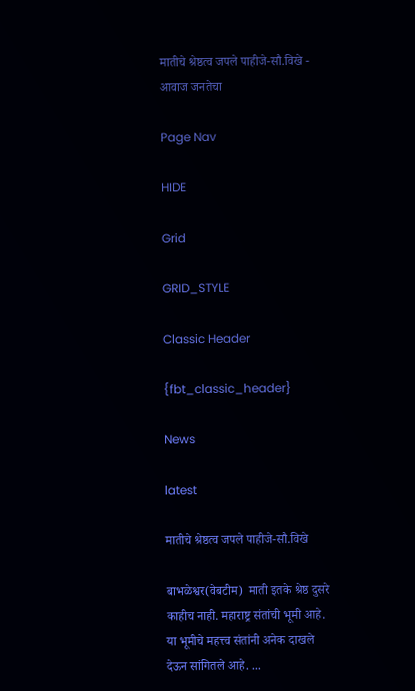मातीचे श्रेष्ठत्व जपले पाहीजे-सौ.विखे - आवाज जनतेचा

Page Nav

HIDE

Grid

GRID_STYLE

Classic Header

{fbt_classic_header}

News

latest

मातीचे श्रेष्ठत्व जपले पाहीजे-सौ.विखे

बाभळेश्वर(वेबटीम)  माती इतके श्रेष्ठ दुसरे काहीच नाही. महाराष्ट्र संतांची भूमी आहे. या भूमीचे महत्त्व संतांनी अनेक दाखले देऊन सांगितले आहे. ...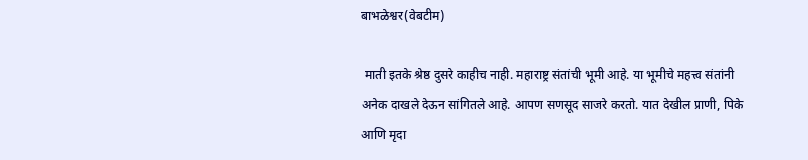बाभळेश्वर(वेबटीम)

 माती इतके श्रेष्ठ दुसरे काहीच नाही. महाराष्ट्र संतांची भूमी आहे. या भूमीचे महत्त्व संतांनी अनेक दाखले देऊन सांगितले आहे. आपण सणसूद साजरे करतो. यात देखील प्राणी, पिके आणि मृदा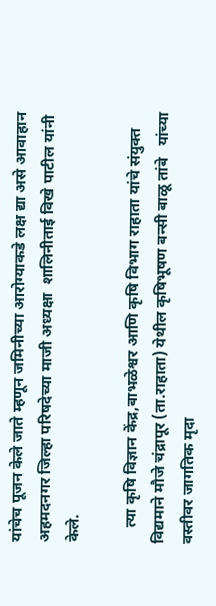यांचेच पूजन केले जाते म्हणून जमिनीच्या आरोग्याकडे लक्ष द्या असे आवाहान अहमदनगर जिल्हा परिषदेच्या माजी अध्यक्षा  शालिनीताई विखे पाटील यांनी केले.

    त्या कृषि विज्ञान केंद्र,बाभळेश्वर आणि कृषि विभाग राहाता यांचे संयुक्त विद्यमाने मौजे चंद्रापूर (ता.राहाता) येथील कृषिभूषण बन्सी बाळू तांबे   यांच्या वस्तीवर जागतिक मृदा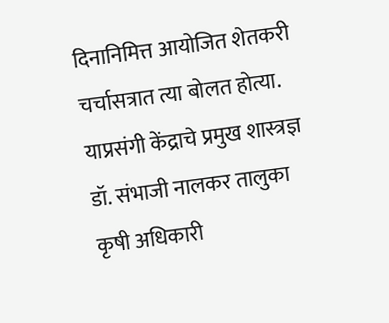दिनानिमित्त आयोजित शेतकरी चर्चासत्रात त्या बोलत होत्या. याप्रसंगी केंद्राचे प्रमुख शास्त्रज्ञ डॉ. संभाजी नालकर तालुका कृषी अधिकारी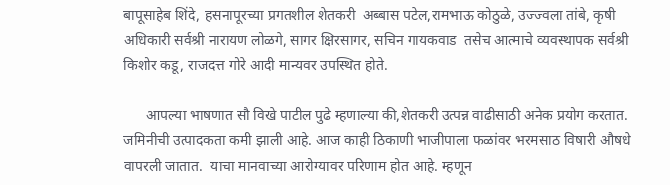बापूसाहेब शिंदे, हसनापूरच्या प्रगतशील शेतकरी  अब्बास पटेल,रामभाऊ कोठुळे, उज्ज्वला तांबे, कृषी अधिकारी सर्वश्री नारायण लोळगे, सागर क्षिरसागर, सचिन गायकवाड  तसेच आत्माचे व्यवस्थापक सर्वश्री किशोर कडू, राजदत्त गोरे आदी मान्यवर उपस्थित होते.

      आपल्या भाषणात सौ विखे पाटील पुढे म्हणाल्या की,शेतकरी उत्पन्न वाढीसाठी अनेक प्रयोग करतात. जमिनीची उत्पादकता कमी झाली आहे. आज काही ठिकाणी भाजीपाला फळांवर भरमसाठ विषारी औषधे वापरली जातात.  याचा मानवाच्या आरोग्यावर परिणाम होत आहे. म्हणून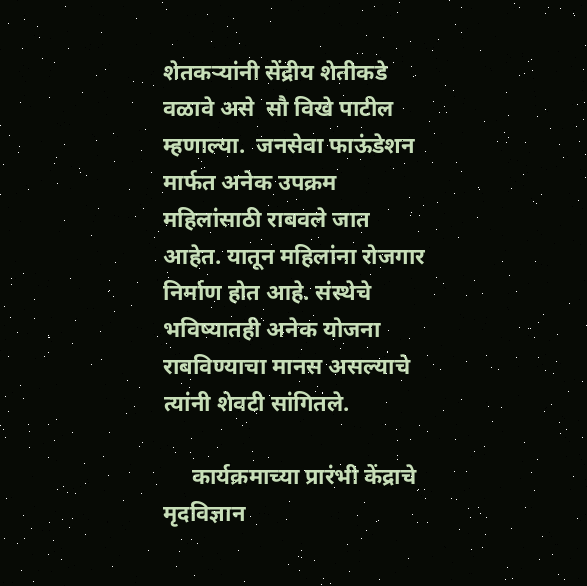शेतकऱ्यांनी सेंद्रीय शेतीकडे  वळावे असे  सौ विखे पाटील म्हणाल्या.  जनसेवा फाऊंडेशन मार्फत अनेक उपक्रम महिलांसाठी राबवले जात आहेत. यातून महिलांना रोजगार निर्माण होत आहे. संस्थेचे भविष्यातही अनेक योजना राबविण्याचा मानस असल्याचे त्यांनी शेवटी सांगितले.

     कार्यक्रमाच्या प्रारंभी केंद्राचे मृदविज्ञान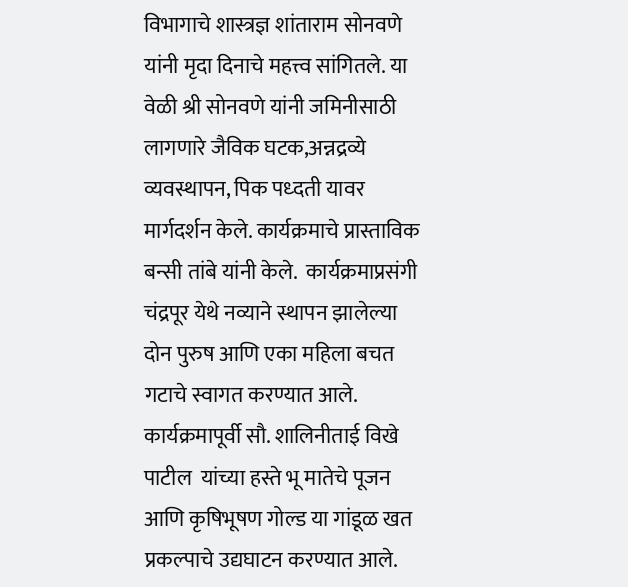विभागाचे शास्त्रज्ञ शांताराम सोनवणे यांनी मृदा दिनाचे महत्त्व सांगितले. या वेळी श्री सोनवणे यांनी जमिनीसाठी लागणारे जैविक घटक,अन्नद्रव्ये व्यवस्थापन, पिक पध्दती यावर मार्गदर्शन केले. कार्यक्रमाचे प्रास्ताविक  बन्सी तांबे यांनी केले.  कार्यक्रमाप्रसंगी चंद्रपूर येथे नव्याने स्थापन झालेल्या दोन पुरुष आणि एका महिला बचत गटाचे स्वागत करण्यात आले. कार्यक्रमापूर्वी सौ. शालिनीताई विखे पाटील  यांच्या हस्ते भू मातेचे पूजन आणि कृषिभूषण गोल्ड या गांडूळ खत प्रकल्पाचे उद्यघाटन करण्यात आले.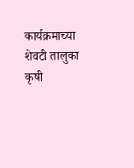कार्यक्रमाच्या शेवटी तालुका कृषी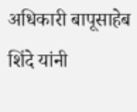अधिकारी बापूसाहेब शिंदे यांनी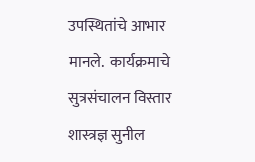उपस्थितांचे आभार मानले.  कार्यक्रमाचे सुत्रसंचालन विस्तार शास्त्रज्ञ सुनील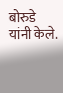बोरुडे यांनी केले.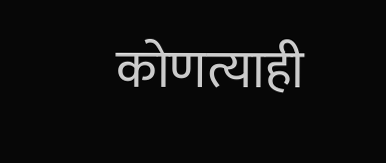कोणत्याही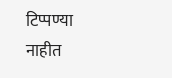टिप्पण्‍या नाहीत